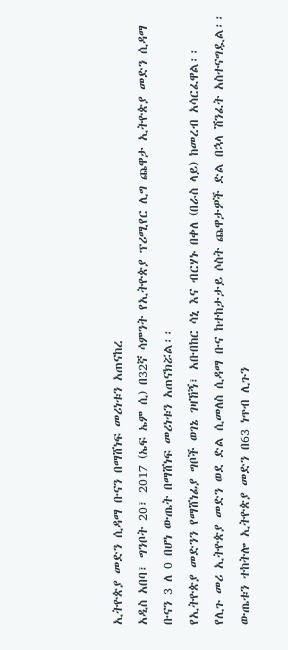ኢትዮጵያ መድን ሲዳማ ቡናን በማሸነፍ መሪነቱን አጠናከረ
አዲስ አበባ፣ ግንቦት 20፣ 2017 (ኤፍ ኤም ሲ) በ32ኛ ሳምንት የኢትዮጵያ ፕሪሚየር ሊግ ጨዋታ ኢትዮጵያ መድን ሲዳማ ቡናን 3 ለ 0 በሆነ ውጤት በማሸነፍ መሪነቱን አጠናክሯል፡፡
የኢትዮጵያ መድንን የማሸነፊያ ግቦች ወገኔ ገዛኸኝ፣ አቡበከር ሳኒ እና ብርሃኑ በቀለ (በራስ ላይ) ከመረብ አሳርፈዋል፡፡
የሊጉ መሪ ኢትዮጵያ መድን ወደ ድል ሲመለስ ሲዳማ ቡና ከተከታታይ ሶስት ጨዋታዎች ድል በኋላ ሽንፈት አስተናግዷል፡፡
ውጤቱን ተከትሎ ኢትዮጵያ መድን በ63 ነጥብ ሊጉን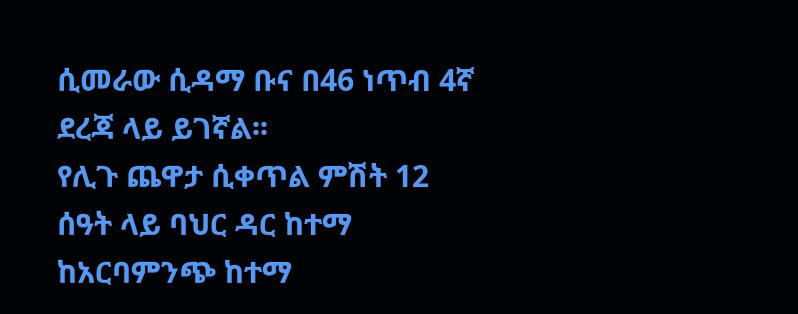ሲመራው ሲዳማ ቡና በ46 ነጥብ 4ኛ ደረጃ ላይ ይገኛል፡፡
የሊጉ ጨዋታ ሲቀጥል ምሽት 12 ሰዓት ላይ ባህር ዳር ከተማ ከአርባምንጭ ከተማ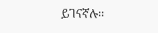ይገናኛሉ፡፡